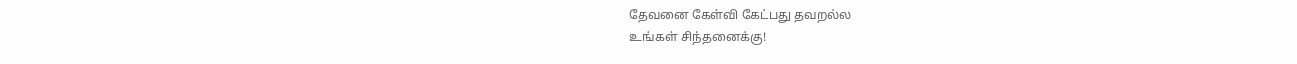தேவனை கேள்வி கேட்பது தவறல்ல
உங்கள் சிந்தனைக்கு!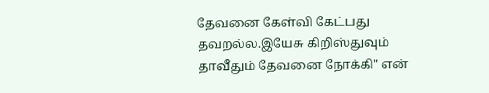தேவனை கேள்வி கேட்பது தவறல்ல.இயேசு கிறிஸ்துவும் தாவீதும் தேவனை நோக்கி" என்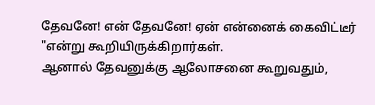தேவனே! என் தேவனே! ஏன் என்னைக் கைவிட்டீர் "என்று கூறியிருக்கிறார்கள்.
ஆனால் தேவனுக்கு ஆலோசனை கூறுவதும்,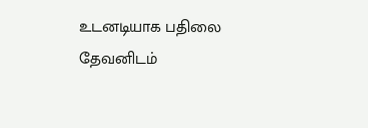உடனடியாக பதிலை தேவனிடம்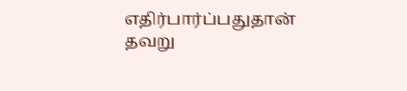எதிர்பார்ப்பதுதான் தவறு